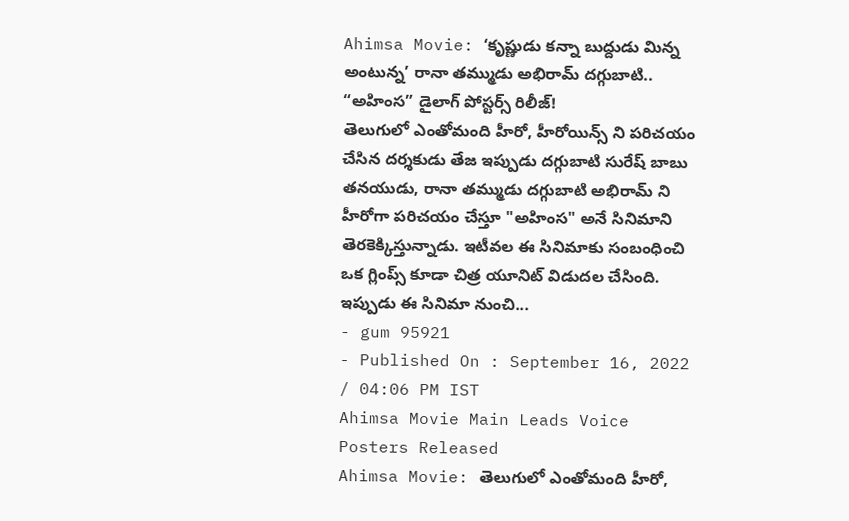Ahimsa Movie: ‘కృష్ణుడు కన్నా బుద్దుడు మిన్న అంటున్న’ రానా తమ్ముడు అభిరామ్ దగ్గుబాటి.. “అహింస” డైలాగ్ పోస్టర్స్ రిలీజ్!
తెలుగులో ఎంతోమంది హీరో, హీరోయిన్స్ ని పరిచయం చేసిన దర్శకుడు తేజ ఇప్పుడు దగ్గుబాటి సురేష్ బాబు తనయుడు, రానా తమ్ముడు దగ్గుబాటి అభిరామ్ ని హీరోగా పరిచయం చేస్తూ "అహింస" అనే సినిమాని తెరకెక్కిస్తున్నాడు. ఇటీవల ఈ సినిమాకు సంబంధించి ఒక గ్లింప్స్ కూడా చిత్ర యూనిట్ విడుదల చేసింది. ఇప్పుడు ఈ సినిమా నుంచి...
- gum 95921
- Published On : September 16, 2022 / 04:06 PM IST
Ahimsa Movie Main Leads Voice Posters Released
Ahimsa Movie: తెలుగులో ఎంతోమంది హీరో,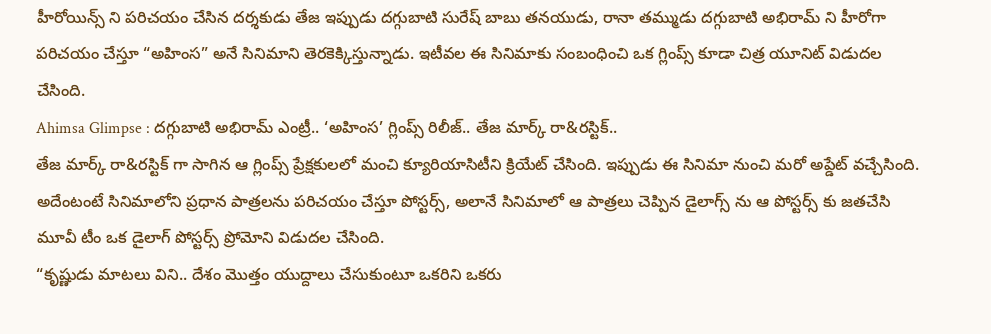హీరోయిన్స్ ని పరిచయం చేసిన దర్శకుడు తేజ ఇప్పుడు దగ్గుబాటి సురేష్ బాబు తనయుడు, రానా తమ్ముడు దగ్గుబాటి అభిరామ్ ని హీరోగా పరిచయం చేస్తూ “అహింస” అనే సినిమాని తెరకెక్కిస్తున్నాడు. ఇటీవల ఈ సినిమాకు సంబంధించి ఒక గ్లింప్స్ కూడా చిత్ర యూనిట్ విడుదల చేసింది.
Ahimsa Glimpse : దగ్గుబాటి అభిరామ్ ఎంట్రీ.. ‘అహింస’ గ్లింప్స్ రిలీజ్.. తేజ మార్క్ రా&రస్టిక్..
తేజ మార్క్ రా&రస్టిక్ గా సాగిన ఆ గ్లింప్స్ ప్రేక్షకులలో మంచి క్యూరియాసిటీని క్రియేట్ చేసింది. ఇప్పుడు ఈ సినిమా నుంచి మరో అప్డేట్ వచ్చేసింది. అదేంటంటే సినిమాలోని ప్రధాన పాత్రలను పరిచయం చేస్తూ పోస్టర్స్, అలానే సినిమాలో ఆ పాత్రలు చెప్పిన డైలాగ్స్ ను ఆ పోస్టర్స్ కు జతచేసి మూవీ టీం ఒక డైలాగ్ పోస్టర్స్ ప్రోమోని విడుదల చేసింది.
“కృష్ణుడు మాటలు విని.. దేశం మొత్తం యుద్దాలు చేసుకుంటూ ఒకరిని ఒకరు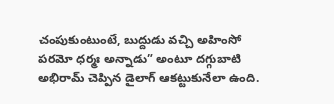చంపుకుంటుంటే, బుద్దుడు వచ్చి అహింసో పరమో ధర్మః అన్నాడు” అంటూ దగ్గుబాటి అభిరామ్ చెప్పిన డైలాగ్ ఆకట్టుకునేలా ఉంది.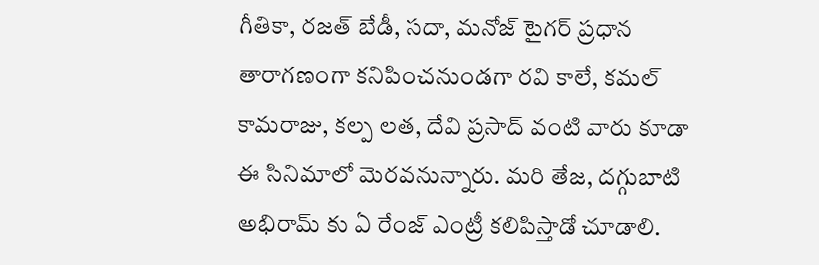గీతికా, రజత్ బేడీ, సదా, మనోజ్ టైగర్ ప్రధాన తారాగణంగా కనిపించనుండగా రవి కాలే, కమల్ కామరాజు, కల్ప లత, దేవి ప్రసాద్ వంటి వారు కూడా ఈ సినిమాలో మెరవనున్నారు. మరి తేజ, దగ్గుబాటి అభిరామ్ కు ఏ రేంజ్ ఎంట్రీ కలిపిస్తాడో చూడాలి.